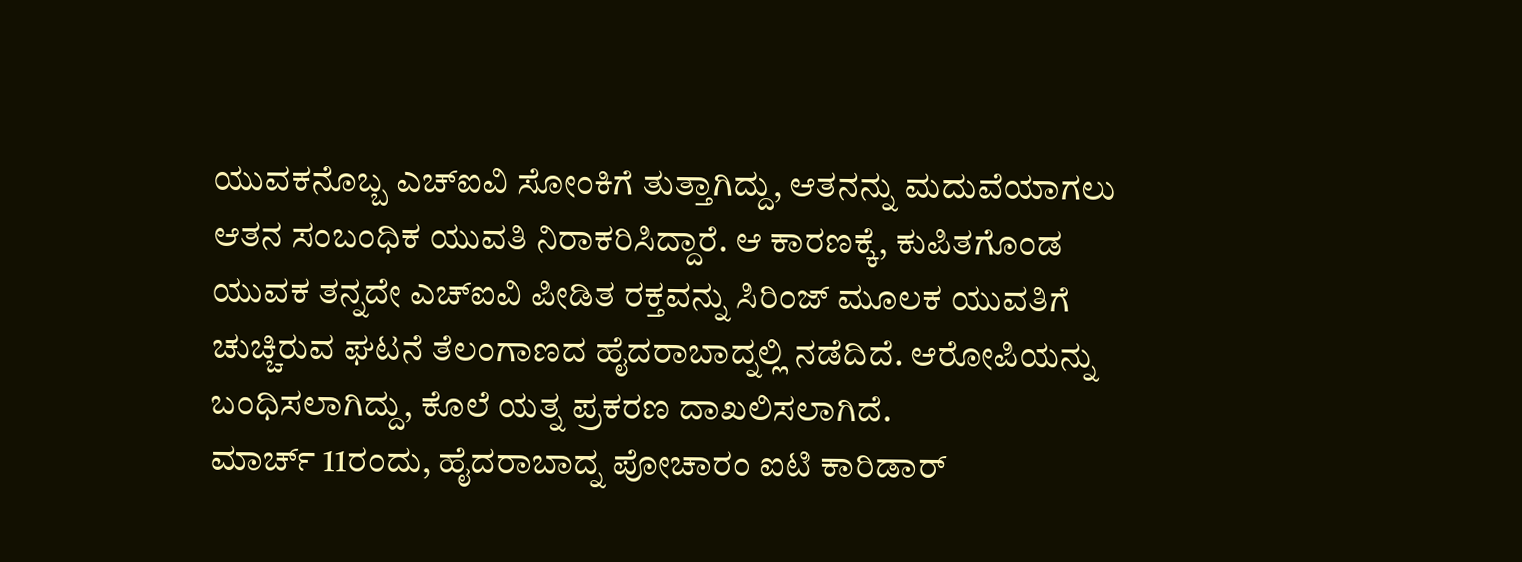ಯುವಕನೊಬ್ಬ ಎಚ್ಐವಿ ಸೋಂಕಿಗೆ ತುತ್ತಾಗಿದ್ದು, ಆತನನ್ನು ಮದುವೆಯಾಗಲು ಆತನ ಸಂಬಂಧಿಕ ಯುವತಿ ನಿರಾಕರಿಸಿದ್ದಾರೆ. ಆ ಕಾರಣಕ್ಕೆ, ಕುಪಿತಗೊಂಡ ಯುವಕ ತನ್ನದೇ ಎಚ್ಐವಿ ಪೀಡಿತ ರಕ್ತವನ್ನು ಸಿರಿಂಜ್ ಮೂಲಕ ಯುವತಿಗೆ ಚುಚ್ಚಿರುವ ಘಟನೆ ತೆಲಂಗಾಣದ ಹೈದರಾಬಾದ್ನಲ್ಲಿ ನಡೆದಿದೆ. ಆರೋಪಿಯನ್ನು ಬಂಧಿಸಲಾಗಿದ್ದು, ಕೊಲೆ ಯತ್ನ ಪ್ರಕರಣ ದಾಖಲಿಸಲಾಗಿದೆ.
ಮಾರ್ಚ್ 11ರಂದು, ಹೈದರಾಬಾದ್ನ ಪೋಚಾರಂ ಐಟಿ ಕಾರಿಡಾರ್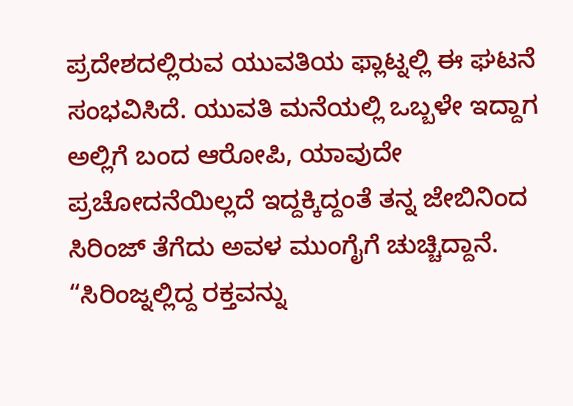ಪ್ರದೇಶದಲ್ಲಿರುವ ಯುವತಿಯ ಫ್ಲಾಟ್ನಲ್ಲಿ ಈ ಘಟನೆ ಸಂಭವಿಸಿದೆ. ಯುವತಿ ಮನೆಯಲ್ಲಿ ಒಬ್ಬಳೇ ಇದ್ದಾಗ ಅಲ್ಲಿಗೆ ಬಂದ ಆರೋಪಿ, ಯಾವುದೇ ಪ್ರಚೋದನೆಯಿಲ್ಲದೆ ಇದ್ದಕ್ಕಿದ್ದಂತೆ ತನ್ನ ಜೇಬಿನಿಂದ ಸಿರಿಂಜ್ ತೆಗೆದು ಅವಳ ಮುಂಗೈಗೆ ಚುಚ್ಚಿದ್ದಾನೆ. “ಸಿರಿಂಜ್ನಲ್ಲಿದ್ದ ರಕ್ತವನ್ನು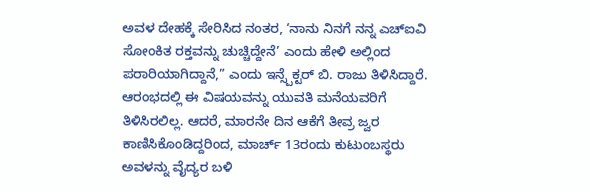ಅವಳ ದೇಹಕ್ಕೆ ಸೇರಿಸಿದ ನಂತರ, ‘ನಾನು ನಿನಗೆ ನನ್ನ ಎಚ್ಐವಿ ಸೋಂಕಿತ ರಕ್ತವನ್ನು ಚುಚ್ಚಿದ್ದೇನೆ’ ಎಂದು ಹೇಳಿ ಅಲ್ಲಿಂದ ಪರಾರಿಯಾಗಿದ್ದಾನೆ,” ಎಂದು ಇನ್ಸ್ಪೆಕ್ಟರ್ ಬಿ. ರಾಜು ತಿಳಿಸಿದ್ದಾರೆ.
ಆರಂಭದಲ್ಲಿ ಈ ವಿಷಯವನ್ನು ಯುವತಿ ಮನೆಯವರಿಗೆ ತಿಳಿಸಿರಲಿಲ್ಲ. ಆದರೆ, ಮಾರನೇ ದಿನ ಆಕೆಗೆ ತೀವ್ರ ಜ್ವರ ಕಾಣಿಸಿಕೊಂಡಿದ್ದರಿಂದ, ಮಾರ್ಚ್ 13ರಂದು ಕುಟುಂಬಸ್ಥರು ಅವಳನ್ನು ವೈದ್ಯರ ಬಳಿ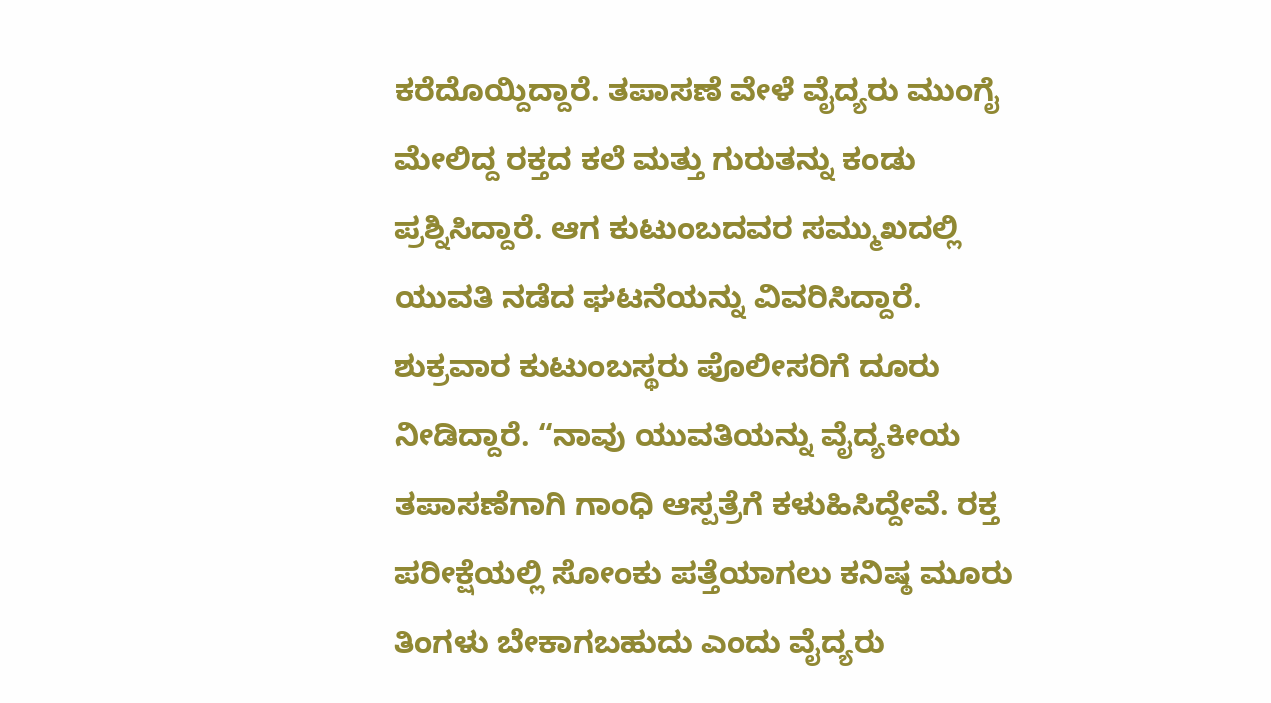ಕರೆದೊಯ್ದಿದ್ದಾರೆ. ತಪಾಸಣೆ ವೇಳೆ ವೈದ್ಯರು ಮುಂಗೈ ಮೇಲಿದ್ದ ರಕ್ತದ ಕಲೆ ಮತ್ತು ಗುರುತನ್ನು ಕಂಡು ಪ್ರಶ್ನಿಸಿದ್ದಾರೆ. ಆಗ ಕುಟುಂಬದವರ ಸಮ್ಮುಖದಲ್ಲಿ ಯುವತಿ ನಡೆದ ಘಟನೆಯನ್ನು ವಿವರಿಸಿದ್ದಾರೆ.
ಶುಕ್ರವಾರ ಕುಟುಂಬಸ್ಥರು ಪೊಲೀಸರಿಗೆ ದೂರು ನೀಡಿದ್ದಾರೆ. “ನಾವು ಯುವತಿಯನ್ನು ವೈದ್ಯಕೀಯ ತಪಾಸಣೆಗಾಗಿ ಗಾಂಧಿ ಆಸ್ಪತ್ರೆಗೆ ಕಳುಹಿಸಿದ್ದೇವೆ. ರಕ್ತ ಪರೀಕ್ಷೆಯಲ್ಲಿ ಸೋಂಕು ಪತ್ತೆಯಾಗಲು ಕನಿಷ್ಠ ಮೂರು ತಿಂಗಳು ಬೇಕಾಗಬಹುದು ಎಂದು ವೈದ್ಯರು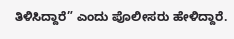ತಿಳಿಸಿದ್ದಾರೆ” ಎಂದು ಪೊಲೀಸರು ಹೇಳಿದ್ದಾರೆ.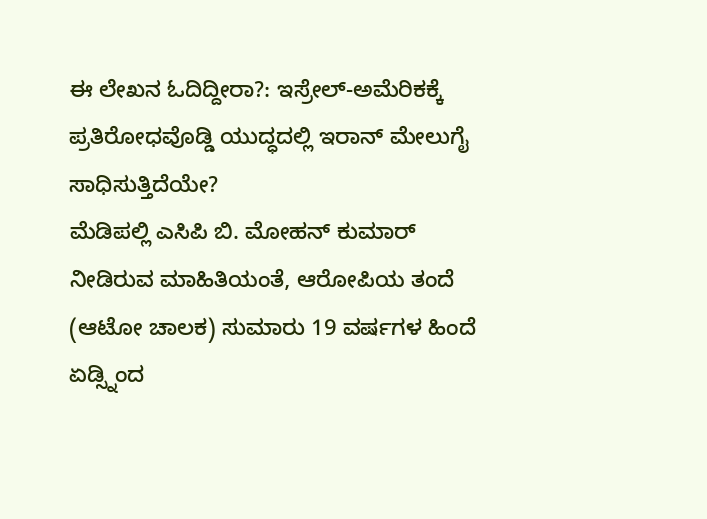ಈ ಲೇಖನ ಓದಿದ್ದೀರಾ?: ಇಸ್ರೇಲ್-ಅಮೆರಿಕಕ್ಕೆ ಪ್ರತಿರೋಧವೊಡ್ಡಿ ಯುದ್ಧದಲ್ಲಿ ಇರಾನ್ ಮೇಲುಗೈ ಸಾಧಿಸುತ್ತಿದೆಯೇ?
ಮೆಡಿಪಲ್ಲಿ ಎಸಿಪಿ ಬಿ. ಮೋಹನ್ ಕುಮಾರ್ ನೀಡಿರುವ ಮಾಹಿತಿಯಂತೆ, ಆರೋಪಿಯ ತಂದೆ (ಆಟೋ ಚಾಲಕ) ಸುಮಾರು 19 ವರ್ಷಗಳ ಹಿಂದೆ ಏಡ್ಸ್ನಿಂದ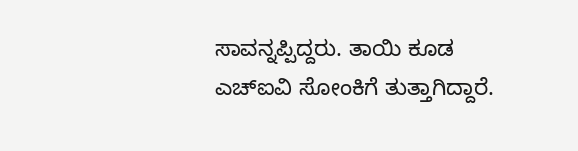ಸಾವನ್ನಪ್ಪಿದ್ದರು. ತಾಯಿ ಕೂಡ ಎಚ್ಐವಿ ಸೋಂಕಿಗೆ ತುತ್ತಾಗಿದ್ದಾರೆ.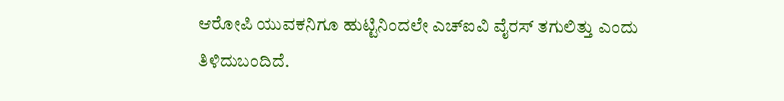ಆರೋಪಿ ಯುವಕನಿಗೂ ಹುಟ್ಟಿನಿಂದಲೇ ಎಚ್ಐವಿ ವೈರಸ್ ತಗುಲಿತ್ತು ಎಂದು ತಿಳಿದುಬಂದಿದೆ.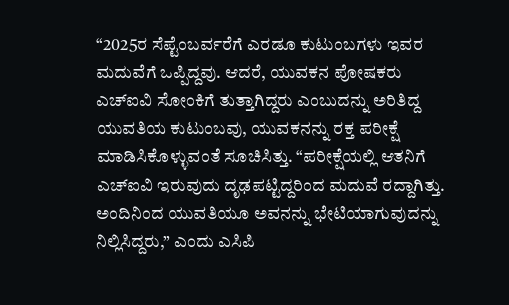“2025ರ ಸೆಪ್ಟೆಂಬರ್ವರೆಗೆ ಎರಡೂ ಕುಟುಂಬಗಳು ಇವರ ಮದುವೆಗೆ ಒಪ್ಪಿದ್ದವು. ಆದರೆ, ಯುವಕನ ಪೋಷಕರು ಎಚ್ಐವಿ ಸೋಂಕಿಗೆ ತುತ್ತಾಗಿದ್ದರು ಎಂಬುದನ್ನು ಅರಿತಿದ್ದ ಯುವತಿಯ ಕುಟುಂಬವು, ಯುವಕನನ್ನು ರಕ್ತ ಪರೀಕ್ಷೆ ಮಾಡಿಸಿಕೊಳ್ಳುವಂತೆ ಸೂಚಿಸಿತ್ತು. “ಪರೀಕ್ಷೆಯಲ್ಲಿ ಆತನಿಗೆ ಎಚ್ಐವಿ ಇರುವುದು ದೃಢಪಟ್ಟಿದ್ದರಿಂದ ಮದುವೆ ರದ್ದಾಗಿತ್ತು. ಅಂದಿನಿಂದ ಯುವತಿಯೂ ಅವನನ್ನು ಭೇಟಿಯಾಗುವುದನ್ನು ನಿಲ್ಲಿಸಿದ್ದರು,” ಎಂದು ಎಸಿಪಿ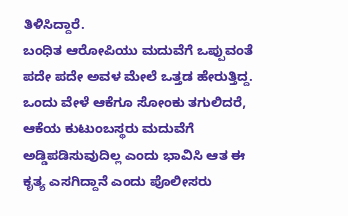ತಿಳಿಸಿದ್ದಾರೆ.
ಬಂಧಿತ ಆರೋಪಿಯು ಮದುವೆಗೆ ಒಪ್ಪುವಂತೆ ಪದೇ ಪದೇ ಅವಳ ಮೇಲೆ ಒತ್ತಡ ಹೇರುತ್ತಿದ್ದ. ಒಂದು ವೇಳೆ ಆಕೆಗೂ ಸೋಂಕು ತಗುಲಿದರೆ, ಆಕೆಯ ಕುಟುಂಬಸ್ಥರು ಮದುವೆಗೆ ಅಡ್ಡಿಪಡಿಸುವುದಿಲ್ಲ ಎಂದು ಭಾವಿಸಿ ಆತ ಈ ಕೃತ್ಯ ಎಸಗಿದ್ದಾನೆ ಎಂದು ಪೊಲೀಸರು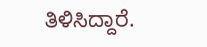ತಿಳಿಸಿದ್ದಾರೆ.